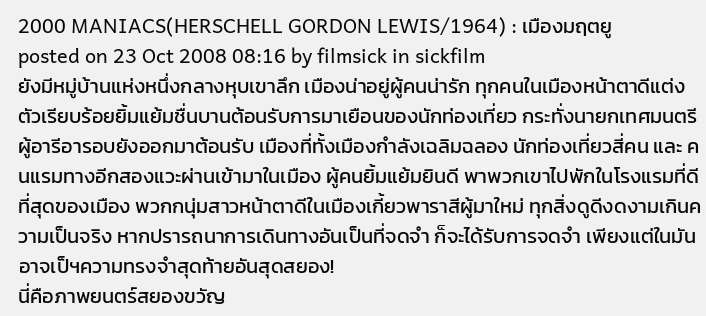2000 MANIACS(HERSCHELL GORDON LEWIS/1964) : เมืองมฤตยู
posted on 23 Oct 2008 08:16 by filmsick in sickfilm
ยังมีหมู่บ้านแห่งหนึ่งกลางหุบเขาลึก เมืองน่าอยู่ผู้คนน่ารัก ทุกคนในเมืองหน้าตาดีแต่งตัวเรียบร้อยยิ้มแย้มชื่นบานต้อนรับการมาเยือนของนักท่องเที่ยว กระทั่งนายกเทศมนตรีผู้อารีอารอบยังออกมาต้อนรับ เมืองที่ทั้งเมืองกำลังเฉลิมฉลอง นักท่องเที่ยวสี่คน และ คนแรมทางอีกสองแวะผ่านเข้ามาในเมือง ผู้คนยิ้มแย้มยินดี พาพวกเขาไปพักในโรงแรมที่ดีที่สุดของเมือง พวกกนุ่มสาวหน้าตาดีในเมืองเกี้ยวพาราสีผู้มาใหม่ ทุกสิ่งดูดีงดงามเกินความเป็นจริง หากปรารถนาการเดินทางอันเป็นที่จดจำ ก็จะได้รับการจดจำ เพียงแต่ในมันอาจเป็ฯความทรงจำสุดท้ายอันสุดสยอง!
นี่คือภาพยนตร์สยองขวัญ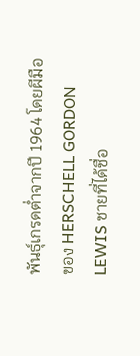พันธุ์เกรดต่ำจากปี 1964 โดยผีมือของ HERSCHELL GORDON LEWIS ชายที่ได้ชื่อ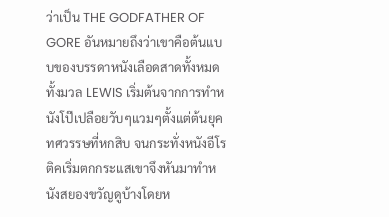ว่าเป็น THE GODFATHER OF GORE อันหมายถึงว่าเขาคือต้นแบบของบรรดาหนังเลือดสาดทั้งหมดทั้งมวล LEWIS เริ่มต้นจากการทำหนังโป๊เปลือยวับๆแวมๆตั้งแต่ต้นยุคทศวรรษที่หกสิบ จนกระทั่งหนังอีโรติคเริ่มตกกระแสเขาจึงหันมาทำหนังสยองขวัญดูบ้างโดยห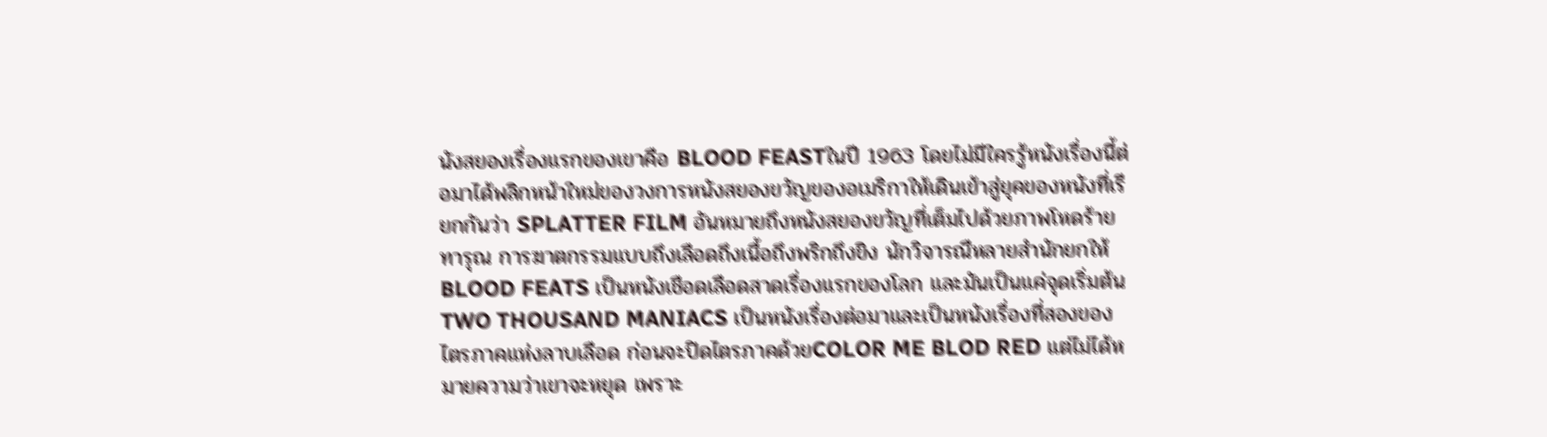นังสยองเรื่องแรกของเขาคือ BLOOD FEASTในปี 1963 โดยไม่มีใครรู้หนังเรื่องนี้ต่อมาได้พลิกหน้าใหม่ของวงการหนังสยองขวัญของอเมริกาให้เดินเข้าสู่ยุคของหนังที่เรียกกันว่า SPLATTER FILM อันหมายถึงหนังสยองขวัญที่เต็มไปด้วยภาพโหดร้ายทารุณ การฆาตกรรมแบบถึงเลือดถึงเนื้อถึงพริกถึงขิง นักวิจารณืหลายสำนักยกให้ BLOOD FEATS เป็นหนังเชือดเลือดสาดเรื่องแรกของโลก และมันเป็นแค่จุดเริ่มต้น
TWO THOUSAND MANIACS เป็นหนังเรื่องต่อมาและเป็นหนังเรื่องที่สองของไตรภาคแห่งลาบเลือด ก่อนจะปิดไตรภาคด้วยCOLOR ME BLOD RED แต่ไม่ได้หมายความว่าเขาจะหยุด เพราะ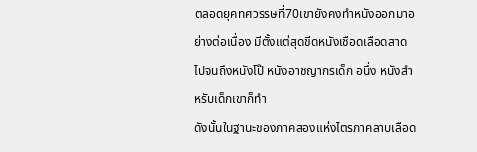ตลอดยุคทศวรรษที่70เขายังคงทำหนังออกมาอย่างต่อเนื่อง มีตั้งแต่สุดขีดหนังเชือดเลือดสาดไปจนถึงหนังโป๊ หนังอาชญากรเด็ก อนึ่ง หนังสำหรับเด็กเขาก็ทำ
ดังนั้นในฐานะของภาคสองแห่งไตรภาคลาบเลือด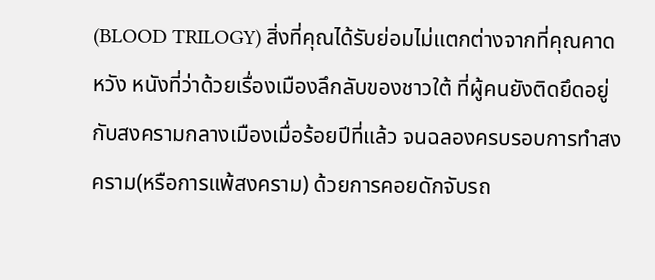(BLOOD TRILOGY) สิ่งที่คุณได้รับย่อมไม่แตกต่างจากที่คุณคาดหวัง หนังที่ว่าด้วยเรื่องเมืองลึกลับของชาวใต้ ที่ผู้คนยังติดยึดอยู่กับสงครามกลางเมืองเมื่อร้อยปีที่แล้ว จนฉลองครบรอบการทำสงคราม(หรือการแพ้สงคราม) ด้วยการคอยดักจับรถ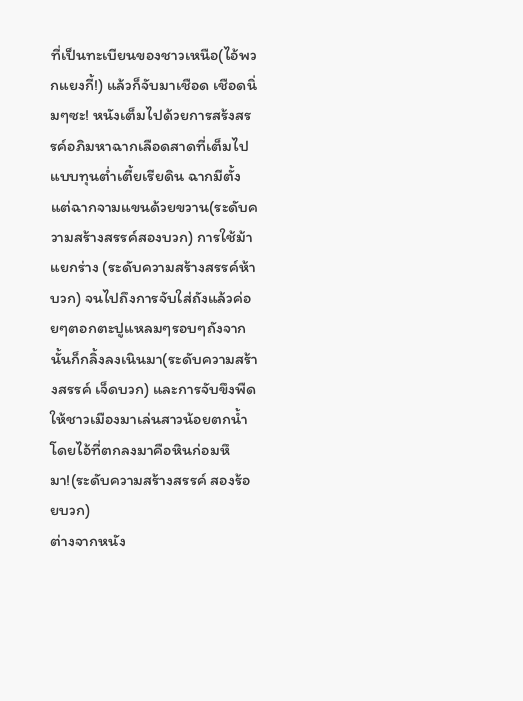ที่เป็นทะเบียนของชาวเหนือ(ไอ้พวกแยงกี้!) แล้วก็จับมาเชือด เชือดนิ่มๆซะ! หนังเต็มไปด้วยการสร้งสรรค์อภิมหาฉากเลือดสาดที่เต็มไปแบบทุนต่ำเตี้ยเรียดิน ฉากมีตั้งแต่ฉากจามแขนด้วยขวาน(ระดับความสร้างสรรค์สองบวก) การใช้ม้าแยกร่าง (ระดับความสร้างสรรค์ห้าบวก) จนไปถึงการจับใส่ถังแล้วค่อยๆตอกตะปูแหลมๆรอบๆถังจากนั้นก็กลิ้งลงเนินมา(ระดับความสร้างสรรค์ เจ็ดบวก) และการจับขึงพืดให้ชาวเมืองมาเล่นสาวน้อยตกน้ำ โดยไอ้ที่ตกลงมาคือหินก่อมหึมา!(ระดับความสร้างสรรค์ สองร้อยบวก)
ต่างจากหนัง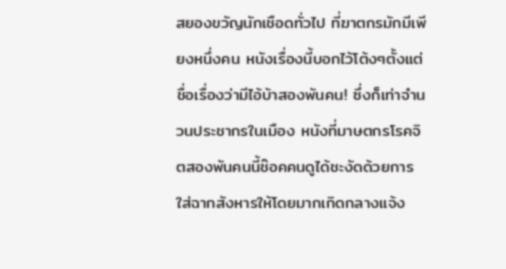สยองขวัญนักเชือดทั่วไป ที่ฆาตกรมักมีเพียงหนึ่งคน หนังเรื่องนี้บอกไว้โต้งๆตั้งแต่ชื่อเรื่องว่ามีไอ้บ้าสองพันคน! ซึ่งก็เท่าจำนวนประชากรในเมือง หนังที่มาษตกรโรคจิตสองพันคนนี้ช๊อคคนดูได้ชะงัดด้วยการใส่ฉากสังหารให้โดยมากเกิดกลางแจ้ง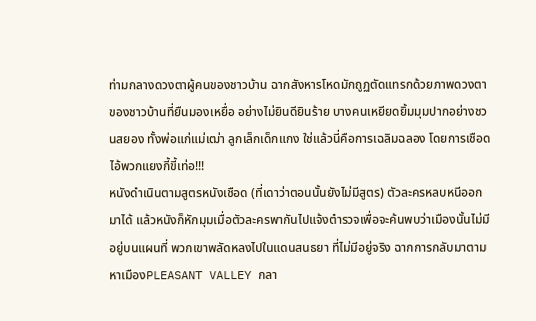ท่ามกลางดวงตาผู้คนของชาวบ้าน ฉากสังหารโหดมักถูฏตัดแทรกด้วยภาพดวงตาของชาวบ้านที่ยืนมองเหยื่อ อย่างไม่ยินดียินร้าย บางคนเหยียดยิ้มมุมปากอย่างชวนสยอง ทั้งพ่อแก่แม่เฒ่า ลูกเล็กเด็กแกง ใช่แล้วนี่คือการเฉลิมฉลอง โดยการเชือดไอ้พวกแยงกี้ขี้เท่อ!!!
หนังดำเนินตามสูตรหนังเชือด (ที่เดาว่าตอนนั้นยังไม่มีสูตร) ตัวละครหลบหนีออกมาได้ แล้วหนังก็หักมุมเมื่อตัวละครพากันไปแจ้งตำรวจเพื่อจะค้นพบว่าเมืองนั้นไม่มีอยู่บนแผนที่ พวกเขาพลัดหลงไปในแดนสนธยา ที่ไม่มีอยู่จริง ฉากการกลับมาตามหาเมืองPLEASANT VALLEY กลา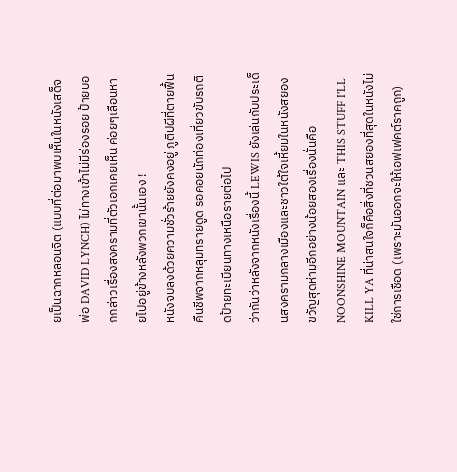ยเป็นฉากหลอนจิต (แบบที่ต่อมาพบเห็นในหนังเสด็จพ่อ DAVID LYNCH) ไม่ทางเข้าไม่มีร่องรอย ป้ายบอกกล่าวเรื่องสงครามที่ตัวเอกเคยเห็น ค่อยๆเลือนหายไปอยู่ข้างหลังพวกเขานั้นเอง !
หนังจบลงด้วยความชั่วร้ายยังคงอยู่ ภูติปผีที่ตายฟื้นคืนชีพจากหลุมทรายดูด รอคอยนักท่องเที่ยวขับรถติดป้ายทะเบียนทางเหนือรายต่อไป
ว่ากันว่าหลังจากหนังเรื่องนี้ LEWIS ยังเล่นกับประเด็นสงครามกลางเมืองและชาวใต้ใจเหี้ยมในหนังสยองขวัญสุดห่ามอีกอย่างน้อยสองเรื่องนั่นคือ NOONSHINE MOUNTAIN และ THIS STUFF I'LL KILL YA ที่น่าสนใจก็คือสิ่งที่ชวนสยองที่สุดในหนังไม่ใช่การเชือด (เพราะมันออกจะให้เอฟเฟคต์ราคถูก)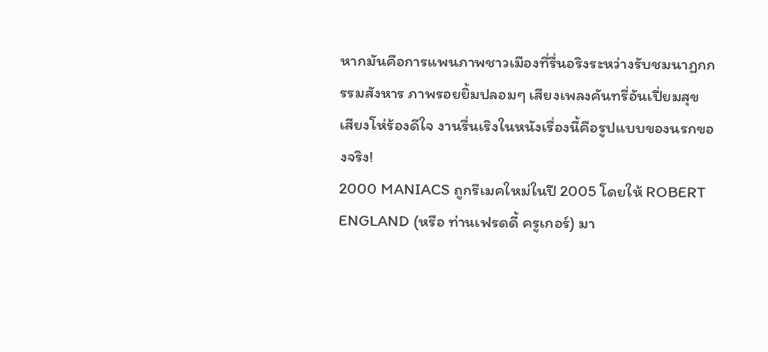หากมันคือการแพนภาพชาวเมืองที่รื่นอริงระหว่างรับชมนาฏกกรรมสังหาร ภาพรอยยิ้มปลอมๆ เสียงเพลงคันทรี่อันเปี่ยมสุข เสียงโห่ร้องดีใจ งานรื่นเริงในหนังเรื่องนี้คือรูปแบบของนรกของจริง!
2000 MANIACS ถูกรีเมคใหม่ในปี 2005 โดยให้ ROBERT ENGLAND (หรือ ท่านเฟรดดี้ ครูเกอร์) มา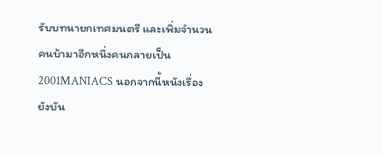รับบทนายกเทศมนตรี และเพิ่มจำนวนคนบ้ามาอีกหนึ่งคนกลายเป็น 2001MANIACS นอกจากนี้หนังเรื่องยังบัน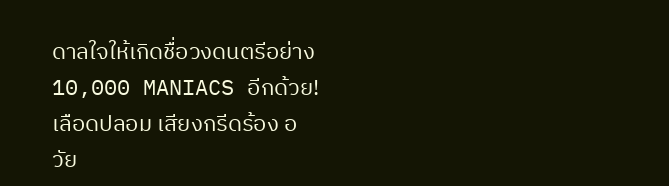ดาลใจให้เกิดชื่อวงดนตรีอย่าง 10,000 MANIACS อีกด้วย!
เลือดปลอม เสียงกรีดร้อง อวัย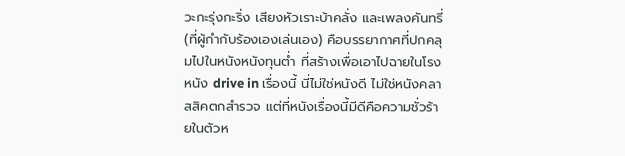วะกะรุ่งกะริ่ง เสียงหัวเราะบ้าคลั่ง และเพลงคันทรี่(ที่ผู้กำกับร้องเองเล่นเอง) คือบรรยากาศที่ปกคลุมไปในหนังหนังทุนต่ำ ที่สร้างเพื่อเอาไปฉายในโรงหนัง drive in เรื่องนี้ นี่ไม่ใช่หนังดี ไม่ใช่หนังคลาสสิคตกสำรวจ แต่ที่หนังเรื่องนี้มีดีคือความชั่วร้ายในตัวห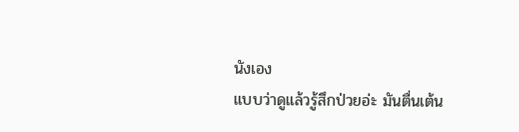นังเอง
แบบว่าดูแล้วรู้สึกป่วยอ่ะ มันตื่นเต้น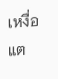เหงื่อแต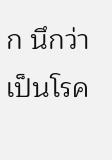ก นึกว่าเป็นโรค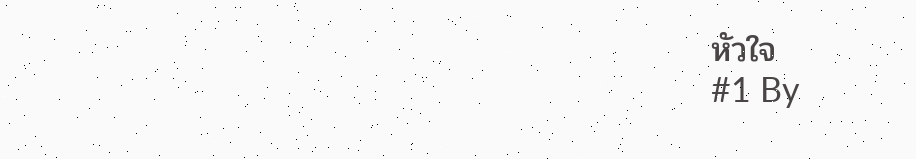หัวใจ
#1 By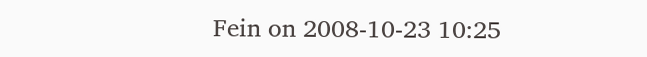Fein on 2008-10-23 10:25